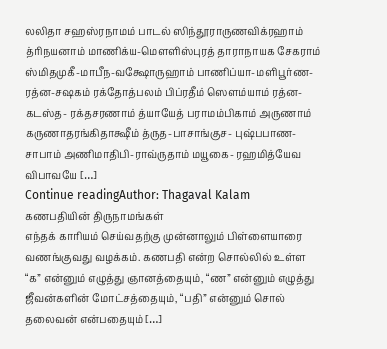லலிதா சஹஸ்ரநாமம் பாடல் ஸிந்தூராருணவிக்ரஹாம் த்ரிநயனாம் மாணிக்ய-மௌளிஸ்புரத் தாராநாயக சேகராம் ஸ்மிதமுகீ-மாபீந-வக்ஷோருஹாம் பாணிப்யா-மளிபூர்ண-ரத்ன-சஷகம் ரக்தோத்பலம் பிப்ரதீம் ஸௌம்யாம் ரத்ன-கடஸ்த- ரக்தசரணாம் த்யாயேத் பராமம்பிகாம் அருணாம் கருணாதரங்கிதாக்ஷீம் த்ருத-பாசாங்குச- புஷ்பபாண-சாபாம் அணிமாதிபி-ராவ்ருதாம் மயூகை- ரஹமித்யேவ விபாவயே […]
Continue readingAuthor: Thagaval Kalam
கணபதியின் திருநாமங்கள்
எந்தக் காரியம் செய்வதற்கு முன்னாலும் பிள்ளையாரை வணங்குவது வழக்கம். கணபதி என்ற சொல்லில் உள்ள “க” என்னும் எழுத்து ஞானத்தையும், “ண” என்னும் எழுத்து ஜீவன்களின் மோட்சத்தையும், “பதி” என்னும் சொல் தலைவன் என்பதையும் […]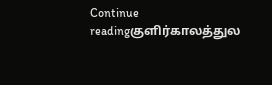Continue readingகுளிர்காலத்துல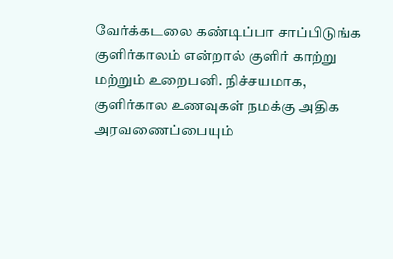வேர்க்கடலை கண்டிப்பா சாப்பிடுங்க
குளிர்காலம் என்றால் குளிர் காற்று மற்றும் உறைபனி. நிச்சயமாக, குளிர்கால உணவுகள் நமக்கு அதிக அரவணைப்பையும்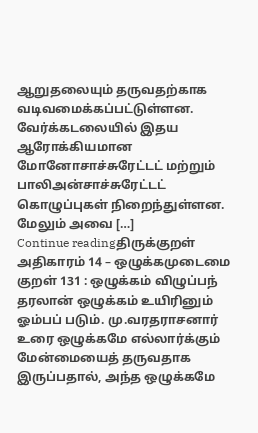ஆறுதலையும் தருவதற்காக வடிவமைக்கப்பட்டுள்ளன. வேர்க்கடலையில் இதய ஆரோக்கியமான மோனோசாச்சுரேட்டட் மற்றும் பாலிஅன்சாச்சுரேட்டட் கொழுப்புகள் நிறைந்துள்ளன. மேலும் அவை […]
Continue readingதிருக்குறள் அதிகாரம் 14 – ஒழுக்கமுடைமை
குறள் 131 : ஒழுக்கம் விழுப்பந் தரலான் ஒழுக்கம் உயிரினும் ஓம்பப் படும். மு.வரதராசனார் உரை ஒழுக்கமே எல்லார்க்கும் மேன்மையைத் தருவதாக இருப்பதால், அந்த ஒழுக்கமே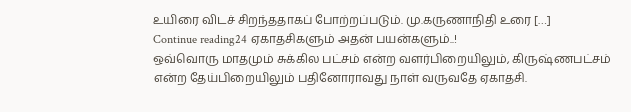உயிரை விடச் சிறந்ததாகப் போற்றப்படும். மு.கருணாநிதி உரை […]
Continue reading24 ஏகாதசிகளும் அதன் பயன்களும்..!
ஒவ்வொரு மாதமும் சுக்கில பட்சம் என்ற வளர்பிறையிலும், கிருஷ்ணபட்சம் என்ற தேய்பிறையிலும் பதினோராவது நாள் வருவதே ஏகாதசி.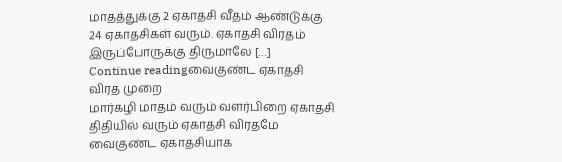மாதத்துக்கு 2 ஏகாதசி வீதம் ஆண்டுக்கு 24 ஏகாதசிகள் வரும். ஏகாதசி விரதம் இருப்போருக்கு திருமாலே […]
Continue readingவைகுண்ட ஏகாதசி விரத முறை
மார்கழி மாதம் வரும் வளர்பிறை ஏகாதசி திதியில் வரும் ஏகாதசி விரதமே வைகுண்ட ஏகாதசியாக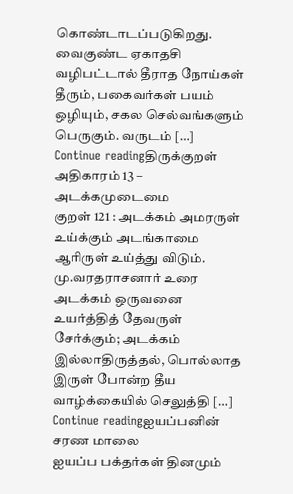கொண்டாடப்படுகிறது. வைகுண்ட ஏகாதசி வழிபட்டால் தீராத நோய்கள் தீரும், பகைவர்கள் பயம் ஒழியும், சகல செல்வங்களும் பெருகும். வருடம் […]
Continue readingதிருக்குறள் அதிகாரம் 13 – அடக்கமுடைமை
குறள் 121 : அடக்கம் அமரருள் உய்க்கும் அடங்காமை ஆரிருள் உய்த்து விடும். மு.வரதராசனார் உரை அடக்கம் ஒருவனை உயர்த்தித் தேவருள் சேர்க்கும்; அடக்கம் இல்லாதிருத்தல், பொல்லாத இருள் போன்ற தீய வாழ்க்கையில் செலுத்தி […]
Continue readingஐயப்பனின் சரண மாலை
ஐயப்ப பக்தர்கள் தினமும்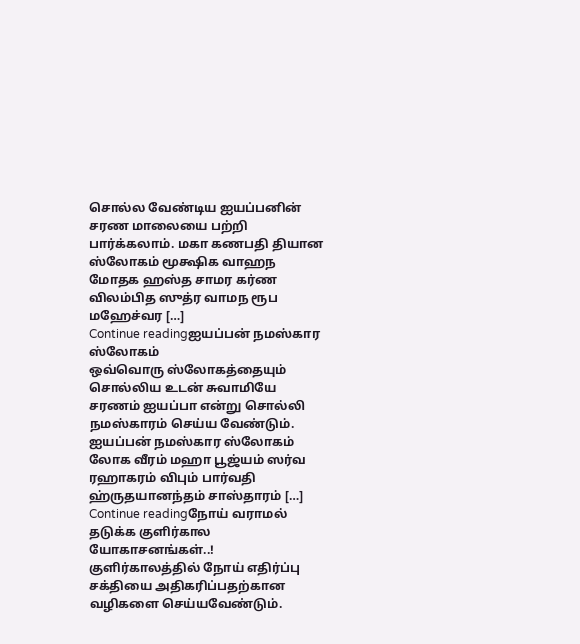சொல்ல வேண்டிய ஐயப்பனின் சரண மாலையை பற்றி பார்க்கலாம். மகா கணபதி தியான ஸ்லோகம் மூக்ஷிக வாஹந மோதக ஹஸ்த சாமர கர்ண விலம்பித ஸுத்ர வாமந ரூப மஹேச்வர […]
Continue readingஐயப்பன் நமஸ்கார ஸ்லோகம்
ஒவ்வொரு ஸ்லோகத்தையும் சொல்லிய உடன் சுவாமியே சரணம் ஐயப்பா என்று சொல்லி நமஸ்காரம் செய்ய வேண்டும். ஐயப்பன் நமஸ்கார ஸ்லோகம் லோக வீரம் மஹா பூஜ்யம் ஸர்வ ரஹாகரம் விபும் பார்வதி ஹ்ருதயானந்தம் சாஸ்தாரம் […]
Continue readingநோய் வராமல் தடுக்க குளிர்கால யோகாசனங்கள்..!
குளிர்காலத்தில் நோய் எதிர்ப்பு சக்தியை அதிகரிப்பதற்கான வழிகளை செய்யவேண்டும்.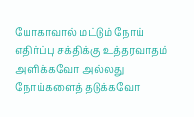யோகாவால் மட்டும் நோய் எதிர்ப்பு சக்திக்கு உத்தரவாதம் அளிக்கவோ அல்லது நோய்களைத் தடுக்கவோ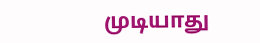முடியாது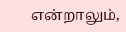என்றாலும்,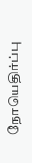நோயெதிர்ப்பு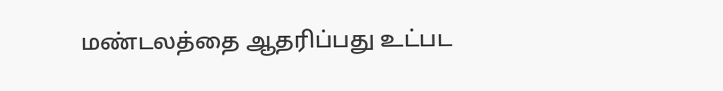மண்டலத்தை ஆதரிப்பது உட்பட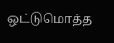ஒட்டுமொத்த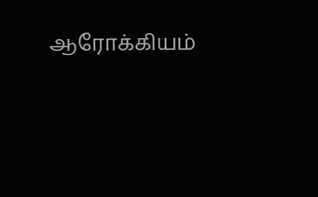ஆரோக்கியம்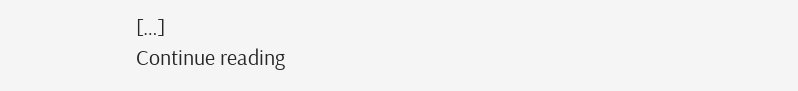[…]
Continue reading